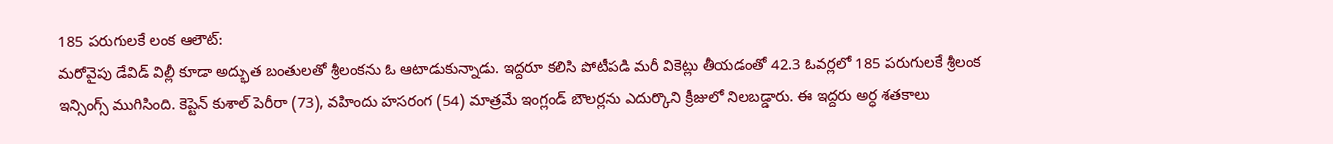185 పరుగులకే లంక ఆలౌట్:
మరోవైపు డేవిడ్ విల్లీ కూడా అద్భుత బంతులతో శ్రీలంకను ఓ ఆటాడుకున్నాడు. ఇద్దరూ కలిసి పోటీపడి మరీ వికెట్లు తీయడంతో 42.3 ఓవర్లలో 185 పరుగులకే శ్రీలంక ఇన్సింగ్స్ ముగిసింది. కెప్టెన్ కుశాల్ పెరీరా (73), వహిందు హసరంగ (54) మాత్రమే ఇంగ్లండ్ బౌలర్లను ఎదుర్కొని క్రీజులో నిలబడ్డారు. ఈ ఇద్దరు అర్ధ శతకాలు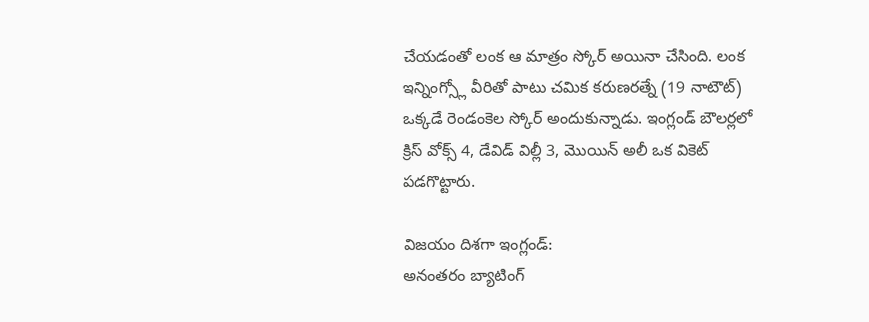చేయడంతో లంక ఆ మాత్రం స్కోర్ అయినా చేసింది. లంక ఇన్నింగ్స్లో వీరితో పాటు చమిక కరుణరత్నే (19 నాటౌట్) ఒక్కడే రెండంకెల స్కోర్ అందుకున్నాడు. ఇంగ్లండ్ బౌలర్లలో క్రిస్ వోక్స్ 4, డేవిడ్ విల్లీ 3, మొయిన్ అలీ ఒక వికెట్ పడగొట్టారు.

విజయం దిశగా ఇంగ్లండ్:
అనంతరం బ్యాటింగ్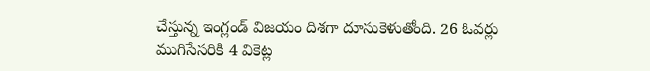చేస్తున్న ఇంగ్లండ్ విజయం దిశగా దూసుకెళుతోంది. 26 ఓవర్లు ముగిసేసరికి 4 వికెట్ల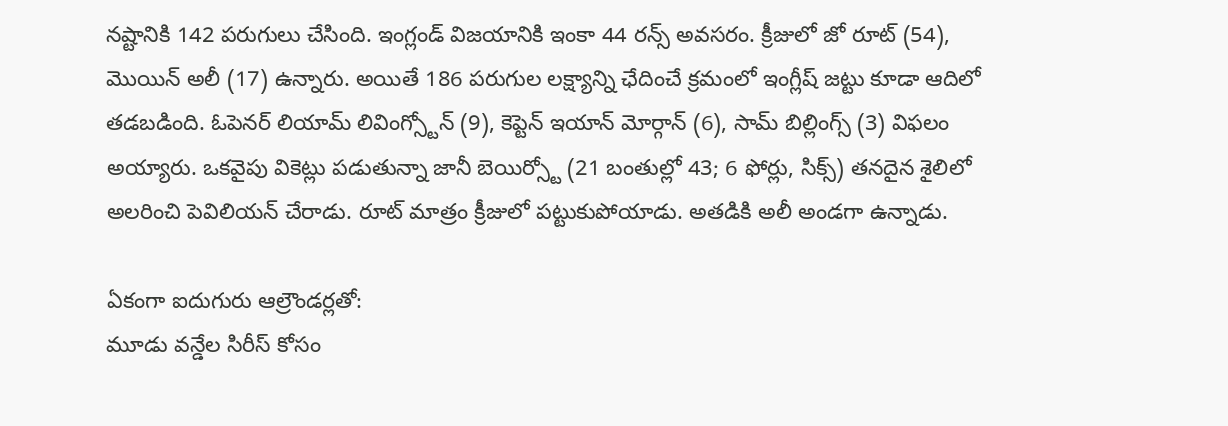నష్టానికి 142 పరుగులు చేసింది. ఇంగ్లండ్ విజయానికి ఇంకా 44 రన్స్ అవసరం. క్రీజులో జో రూట్ (54), మొయిన్ అలీ (17) ఉన్నారు. అయితే 186 పరుగుల లక్ష్యాన్ని ఛేదించే క్రమంలో ఇంగ్లీష్ జట్టు కూడా ఆదిలో తడబడింది. ఓపెనర్ లియామ్ లివింగ్స్టోన్ (9), కెప్టెన్ ఇయాన్ మోర్గాన్ (6), సామ్ బిల్లింగ్స్ (3) విఫలం అయ్యారు. ఒకవైపు వికెట్లు పడుతున్నా జానీ బెయిర్స్టో (21 బంతుల్లో 43; 6 ఫోర్లు, సిక్స్) తనదైన శైలిలో అలరించి పెవిలియన్ చేరాడు. రూట్ మాత్రం క్రీజులో పట్టుకుపోయాడు. అతడికి అలీ అండగా ఉన్నాడు.

ఏకంగా ఐదుగురు ఆల్రౌండర్లతో:
మూడు వన్డేల సిరీస్ కోసం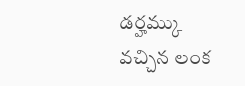డర్హమ్కు వచ్చిన లంక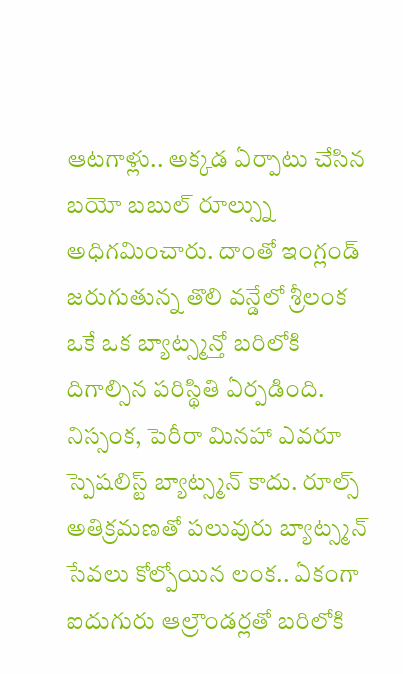ఆటగాళ్లు.. అక్కడ ఏర్పాటు చేసిన బయో బబుల్ రూల్స్ను అధిగమించారు. దాంతో ఇంగ్లండ్ జరుగుతున్న తొలి వన్డేలో శ్రీలంక ఒకే ఒక బ్యాట్స్మన్తో బరిలోకి దిగాల్సిన పరిస్థితి ఏర్పడింది. నిస్సంక, పెరీరా మినహా ఎవరూ స్పెషలిస్ట్ బ్యాట్స్మన్ కాదు. రూల్స్ అతిక్రమణతో పలువురు బ్యాట్స్మన్ సేవలు కోల్పోయిన లంక.. ఏకంగా ఐదుగురు ఆల్రౌండర్లతో బరిలోకి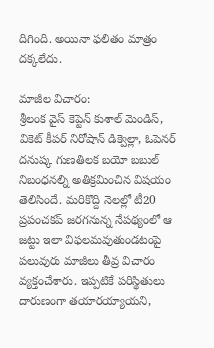దిగింది. అయినా ఫలితం మాత్రం దక్కలేదు.

మాజీల విచారం:
శ్రీలంక వైస్ కెప్టెన్ కుశాల్ మెండిస్, వికెట్ కీపర్ నిరోషాన్ డిక్వెల్లా, ఓపెనర్ దనుష్క గుణతిలక బయో బబుల్ నిబంధనల్ని అతిక్రమించిన విషయం తెలిసిందే. మరికొద్ది నెలల్లో టీ20 ప్రపంచకప్ జరగనున్న నేపథ్యంలో ఆ జట్టు ఇలా విఫలమవుతుండటంపై పలువురు మాజీలు తీవ్ర విచారం వ్యక్తంచేశారు. ఇప్పటికే పరిస్థితులు దారుణంగా తయారయ్యాయని,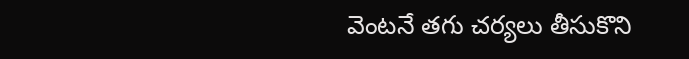వెంటనే తగు చర్యలు తీసుకొని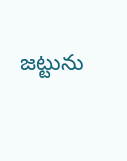జట్టును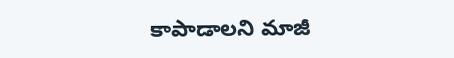కాపాడాలని మాజీ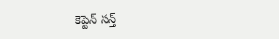కెప్టెన్ సన్త్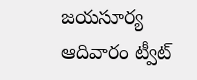జయసూర్య ఆదివారం ట్వీట్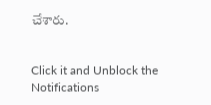చేశారు.


Click it and Unblock the Notifications